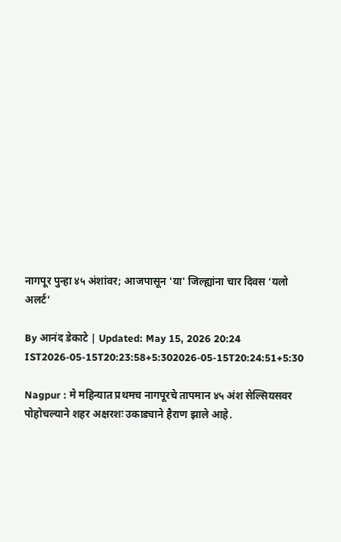नागपूर पुन्हा ४५ अंशांवर; आजपासून 'या' जिल्ह्यांना चार दिवस ‘यलो अलर्ट’

By आनंद डेकाटे | Updated: May 15, 2026 20:24 IST2026-05-15T20:23:58+5:302026-05-15T20:24:51+5:30

Nagpur : मे महिन्यात प्रथमच नागपूरचे तापमान ४५ अंश सेल्सियसवर पोहोचल्याने शहर अक्षरशः उकाड्याने हैराण झाले आहे.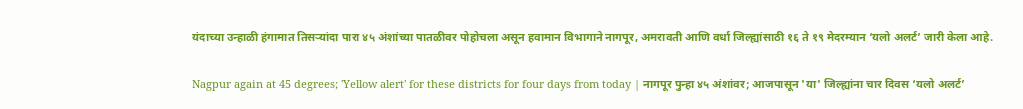यंदाच्या उन्हाळी हंगामात तिसऱ्यांदा पारा ४५ अंशांच्या पातळीवर पोहोचला असून हवामान विभागाने नागपूर, अमरावती आणि वर्धा जिल्ह्यांसाठी १६ ते १९ मेदरम्यान ‘यलो अलर्ट’ जारी केला आहे.

Nagpur again at 45 degrees; 'Yellow alert' for these districts for four days from today | नागपूर पुन्हा ४५ अंशांवर; आजपासून 'या' जिल्ह्यांना चार दिवस ‘यलो अलर्ट’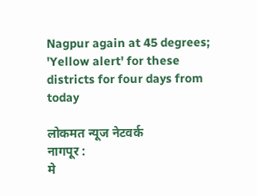Nagpur again at 45 degrees; 'Yellow alert' for these districts for four days from today

लोकमत न्यूज नेटवर्क
नागपूर :
मे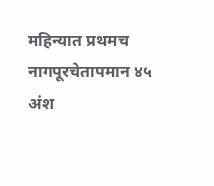महिन्यात प्रथमच नागपूरचेतापमान ४५ अंश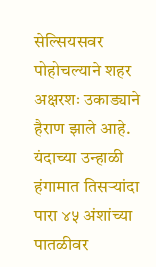सेल्सियसवर पोहोचल्याने शहर अक्षरशः उकाड्याने हैराण झाले आहे. यंदाच्या उन्हाळी हंगामात तिसऱ्यांदा पारा ४५ अंशांच्या पातळीवर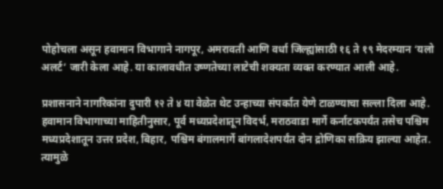पोहोचला असून हवामान विभागाने नागपूर, अमरावती आणि वर्धा जिल्ह्यांसाठी १६ ते १९ मेदरम्यान ‘यलो अलर्ट’ जारी केला आहे. या कालावधीत उष्णतेच्या लाटेची शक्यता व्यक्त करण्यात आली आहे.

प्रशासनाने नागरिकांना दुपारी १२ ते ४ या वेळेत थेट उन्हाच्या संपर्कात येणे टाळण्याचा सल्ला दिला आहे. हवामान विभागाच्या माहितीनुसार, पूर्व मध्यप्रदेशातून विदर्भ, मराठवाडा मार्गे कर्नाटकपर्यंत तसेच पश्चिम मध्यप्रदेशातून उत्तर प्रदेश, बिहार, पश्चिम बंगालमार्गे बांगलादेशपर्यंत दोन द्रोणिका सक्रिय झाल्या आहेत. त्यामुळे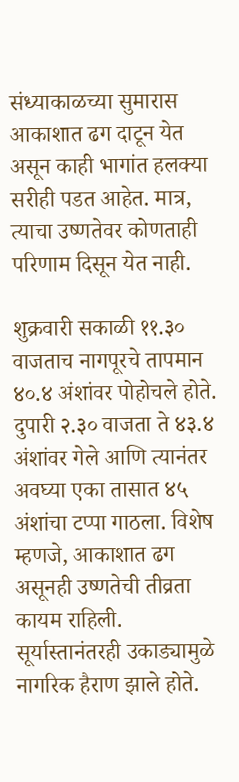संध्याकाळच्या सुमारास आकाशात ढग दाटून येत असून काही भागांत हलक्या सरीही पडत आहेत. मात्र, त्याचा उष्णतेवर कोणताही परिणाम दिसून येत नाही.

शुक्रवारी सकाळी ११.३० वाजताच नागपूरचे तापमान ४०.४ अंशांवर पोहोचले होते. दुपारी २.३० वाजता ते ४३.४ अंशांवर गेले आणि त्यानंतर अवघ्या एका तासात ४५ अंशांचा टप्पा गाठला. विशेष म्हणजे, आकाशात ढग असूनही उष्णतेची तीव्रता कायम राहिली. सूर्यास्तानंतरही उकाड्यामुळे नागरिक हैराण झाले होते.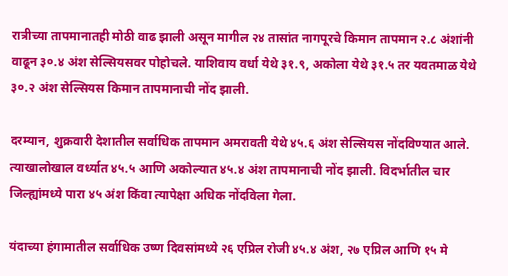रात्रीच्या तापमानातही मोठी वाढ झाली असून मागील २४ तासांत नागपूरचे किमान तापमान २.८ अंशांनी वाढून ३०.४ अंश सेल्सियसवर पोहोचले. याशिवाय वर्धा येथे ३१.९, अकोला येथे ३१.५ तर यवतमाळ येथे ३०.२ अंश सेल्सियस किमान तापमानाची नोंद झाली.

दरम्यान, शुक्रवारी देशातील सर्वाधिक तापमान अमरावती येथे ४५.६ अंश सेल्सियस नोंदविण्यात आले. त्याखालोखाल वर्ध्यात ४५.५ आणि अकोल्यात ४५.४ अंश तापमानाची नोंद झाली. विदर्भातील चार जिल्ह्यांमध्ये पारा ४५ अंश किंवा त्यापेक्षा अधिक नोंदविला गेला.

यंदाच्या हंगामातील सर्वाधिक उष्ण दिवसांमध्ये २६ एप्रिल रोजी ४५.४ अंश, २७ एप्रिल आणि १५ मे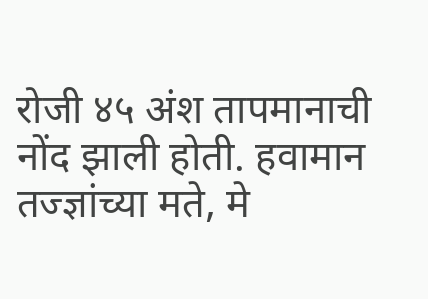रोजी ४५ अंश तापमानाची नोंद झाली होती. हवामान तज्ज्ञांच्या मते, मे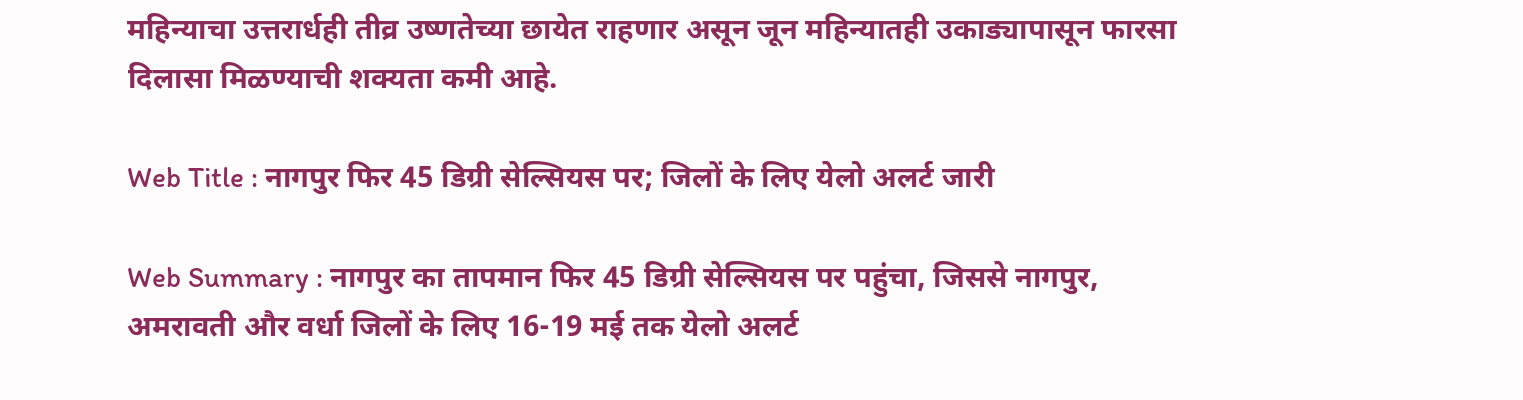महिन्याचा उत्तरार्धही तीव्र उष्णतेच्या छायेत राहणार असून जून महिन्यातही उकाड्यापासून फारसा दिलासा मिळण्याची शक्यता कमी आहे.

Web Title : नागपुर फिर 45 डिग्री सेल्सियस पर; जिलों के लिए येलो अलर्ट जारी

Web Summary : नागपुर का तापमान फिर 45 डिग्री सेल्सियस पर पहुंचा, जिससे नागपुर, अमरावती और वर्धा जिलों के लिए 16-19 मई तक येलो अलर्ट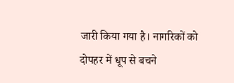जारी किया गया है। नागरिकों को दोपहर में धूप से बचने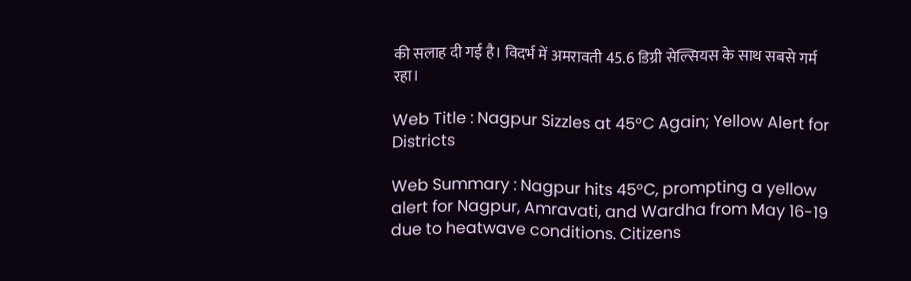की सलाह दी गई है। विदर्भ में अमरावती 45.6 डिग्री सेल्सियस के साथ सबसे गर्म रहा।

Web Title : Nagpur Sizzles at 45°C Again; Yellow Alert for Districts

Web Summary : Nagpur hits 45°C, prompting a yellow alert for Nagpur, Amravati, and Wardha from May 16-19 due to heatwave conditions. Citizens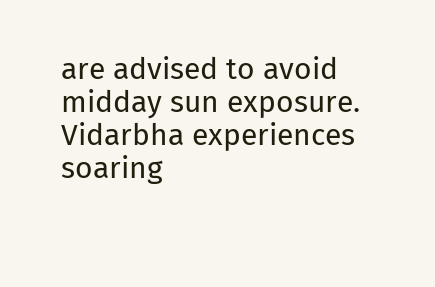are advised to avoid midday sun exposure. Vidarbha experiences soaring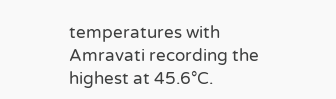temperatures with Amravati recording the highest at 45.6°C.